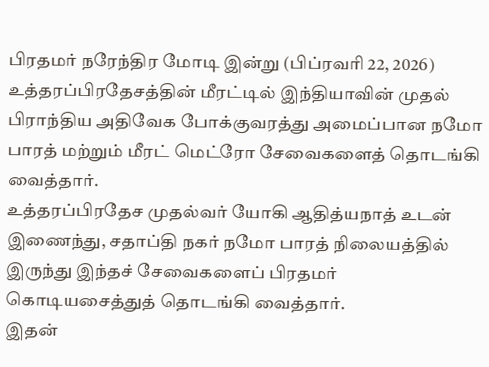பிரதமர் நரேந்திர மோடி இன்று (பிப்ரவரி 22, 2026) உத்தரப்பிரதேசத்தின் மீரட்டில் இந்தியாவின் முதல் பிராந்திய அதிவேக போக்குவரத்து அமைப்பான நமோ பாரத் மற்றும் மீரட் மெட்ரோ சேவைகளைத் தொடங்கி வைத்தார்.
உத்தரப்பிரதேச முதல்வர் யோகி ஆதித்யநாத் உடன் இணைந்து, சதாப்தி நகர் நமோ பாரத் நிலையத்தில் இருந்து இந்தச் சேவைகளைப் பிரதமர் கொடியசைத்துத் தொடங்கி வைத்தார்.
இதன்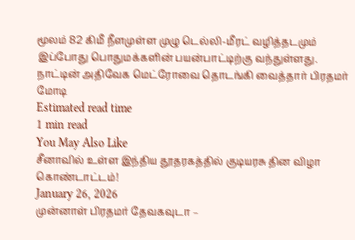மூலம் 82 கிமீ நீளமுள்ள முழு டெல்லி-மீரட் வழித்தடமும் இப்போது பொதுமக்களின் பயன்பாட்டிற்கு வந்துள்ளது.
நாட்டின் அதிவேக மெட்ரோவை தொடங்கி வைத்தார் பிரதமர் மோடி
Estimated read time
1 min read
You May Also Like
சீனாவில் உள்ள இந்திய தூதரகத்தில் குடியரசு தின விழா கொண்டாட்டம்!
January 26, 2026
முன்னாள் பிரதமர் தேவகவுடா –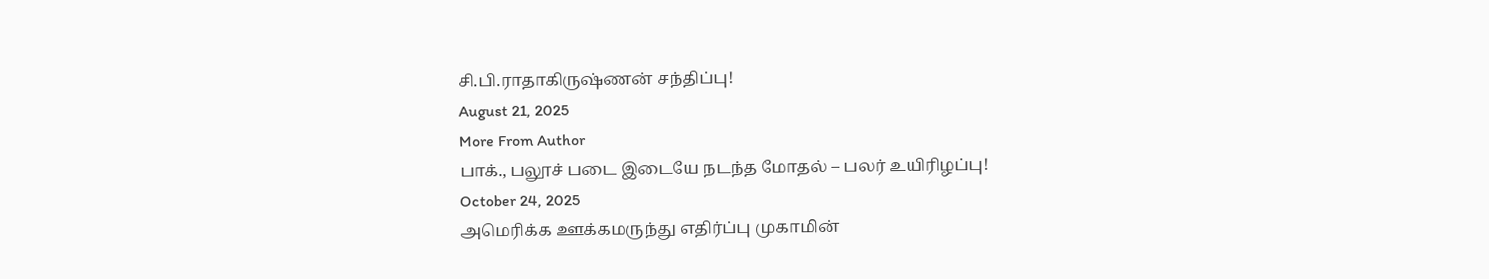சி.பி.ராதாகிருஷ்ணன் சந்திப்பு!
August 21, 2025
More From Author
பாக்., பலூச் படை இடையே நடந்த மோதல் – பலர் உயிரிழப்பு!
October 24, 2025
அமெரிக்க ஊக்கமருந்து எதிர்ப்பு முகாமின்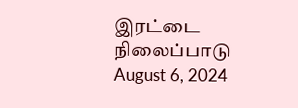இரட்டை நிலைப்பாடு
August 6, 2024